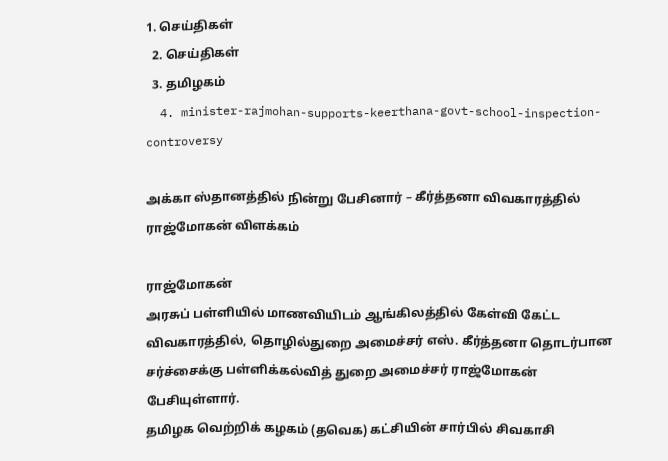1. செய்திகள்
  2. செய்திகள்
  3. த‌மிழக‌ம்
  4. minister-rajmohan-supports-keerthana-govt-school-inspection-controversy

அக்கா ஸ்தானத்தில் நின்று பேசினார் – கீர்த்தனா விவகாரத்தில் ராஜ்மோகன் விளக்கம்

ராஜ்மோகன்
அரசுப் பள்ளியில் மாணவியிடம் ஆங்கிலத்தில் கேள்வி கேட்ட விவகாரத்தில், தொழில்துறை அமைச்சர் எஸ். கீர்த்தனா தொடர்பான சர்ச்சைக்கு பள்ளிக்கல்வித் துறை அமைச்சர் ராஜ்மோகன்  பேசியுள்ளார்.
தமிழக வெற்றிக் கழகம் (தவெக) கட்சியின் சார்பில் சிவகாசி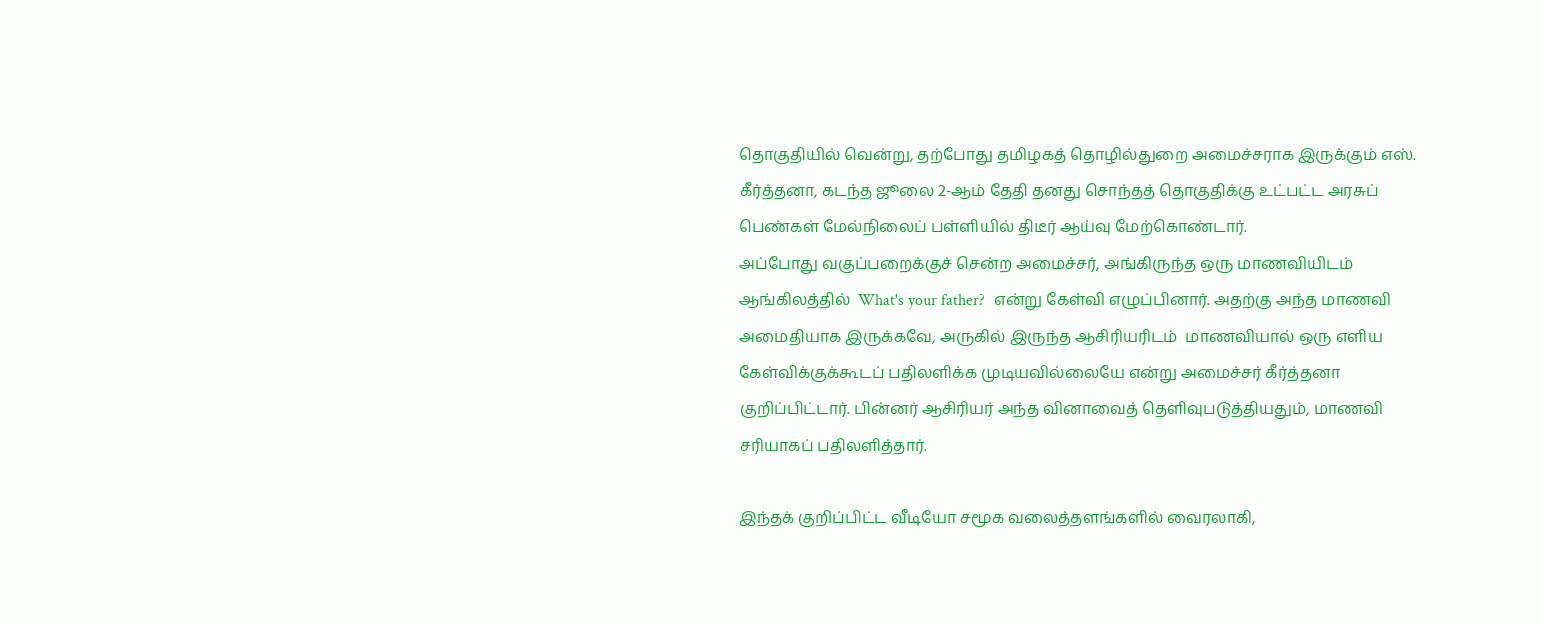தொகுதியில் வென்று, தற்போது தமிழகத் தொழில்துறை அமைச்சராக இருக்கும் எஸ். கீர்த்தனா, கடந்த ஜூலை 2-ஆம் தேதி தனது சொந்தத் தொகுதிக்கு உட்பட்ட அரசுப் பெண்கள் மேல்நிலைப் பள்ளியில் திடீர் ஆய்வு மேற்கொண்டார்.
அப்போது வகுப்பறைக்குச் சென்ற அமைச்சர், அங்கிருந்த ஒரு மாணவியிடம் ஆங்கிலத்தில்  What's your father?  என்று கேள்வி எழுப்பினார். அதற்கு அந்த மாணவி அமைதியாக இருக்கவே, அருகில் இருந்த ஆசிரியரிடம்  மாணவியால் ஒரு எளிய கேள்விக்குக்கூடப் பதிலளிக்க முடியவில்லையே என்று அமைச்சர் கீர்த்தனா குறிப்பிட்டார். பின்னர் ஆசிரியர் அந்த வினாவைத் தெளிவுபடுத்தியதும், மாணவி சரியாகப் பதிலளித்தார்.

இந்தக் குறிப்பிட்ட வீடியோ சமூக வலைத்தளங்களில் வைரலாகி,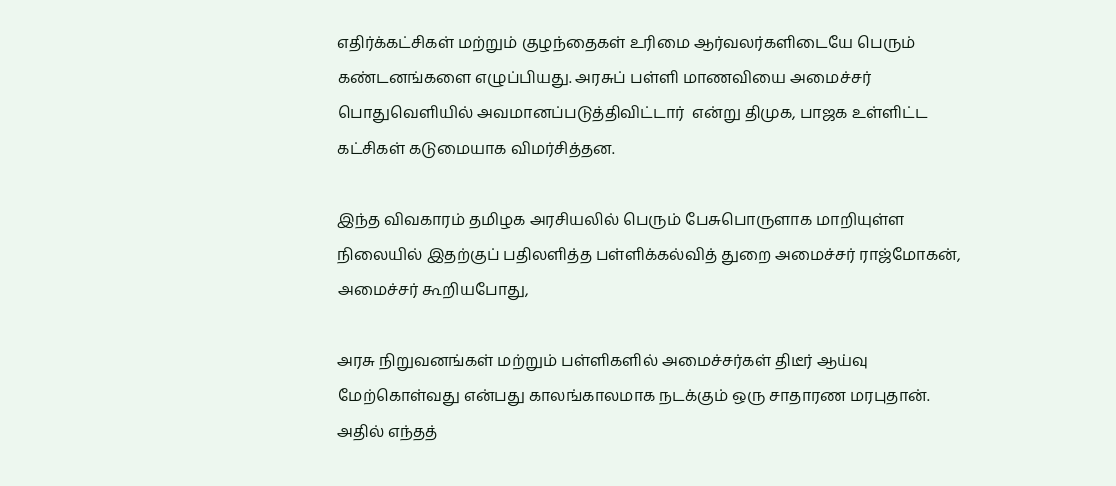எதிர்க்கட்சிகள் மற்றும் குழந்தைகள் உரிமை ஆர்வலர்களிடையே பெரும் கண்டனங்களை எழுப்பியது. அரசுப் பள்ளி மாணவியை அமைச்சர் பொதுவெளியில் அவமானப்படுத்திவிட்டார்  என்று திமுக, பாஜக உள்ளிட்ட கட்சிகள் கடுமையாக விமர்சித்தன.

இந்த விவகாரம் தமிழக அரசியலில் பெரும் பேசுபொருளாக மாறியுள்ள நிலையில் இதற்குப் பதிலளித்த பள்ளிக்கல்வித் துறை அமைச்சர் ராஜ்மோகன், அமைச்சர் கூறியபோது,

அரசு நிறுவனங்கள் மற்றும் பள்ளிகளில் அமைச்சர்கள் திடீர் ஆய்வு மேற்கொள்வது என்பது காலங்காலமாக நடக்கும் ஒரு சாதாரண மரபுதான். அதில் எந்தத்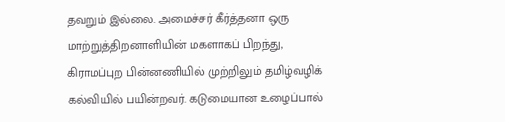தவறும் இல்லை. அமைச்சர் கீர்த்தனா ஒரு மாற்றுத்திறனாளியின் மகளாகப் பிறந்து, கிராமப்புற பின்னணியில் முற்றிலும் தமிழ்வழிக் கல்வியில் பயின்றவர். கடுமையான உழைப்பால்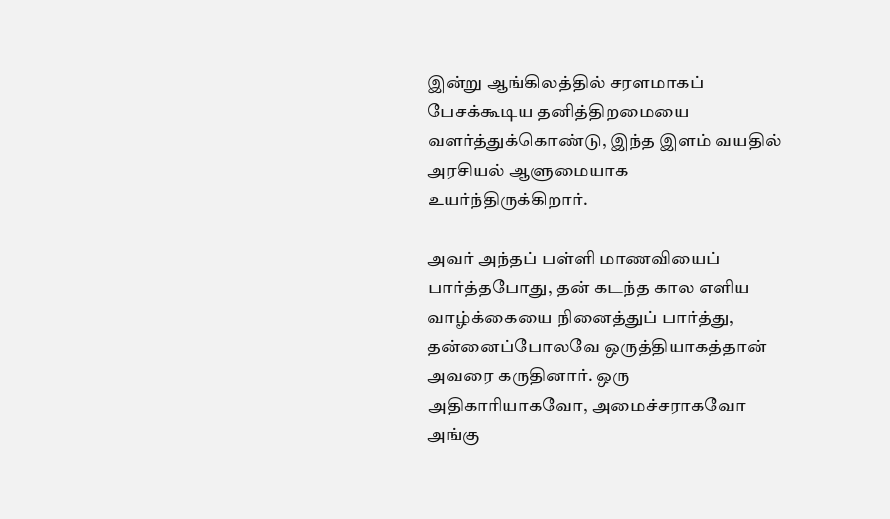இன்று ஆங்கிலத்தில் சரளமாகப் பேசக்கூடிய தனித்திறமையை வளர்த்துக்கொண்டு, இந்த இளம் வயதில் அரசியல் ஆளுமையாக உயர்ந்திருக்கிறார்.

அவர் அந்தப் பள்ளி மாணவியைப் பார்த்தபோது, தன் கடந்த கால எளிய வாழ்க்கையை நினைத்துப் பார்த்து, தன்னைப்போலவே ஒருத்தியாகத்தான் அவரை கருதினார். ஒரு அதிகாரியாகவோ, அமைச்சராகவோ அங்கு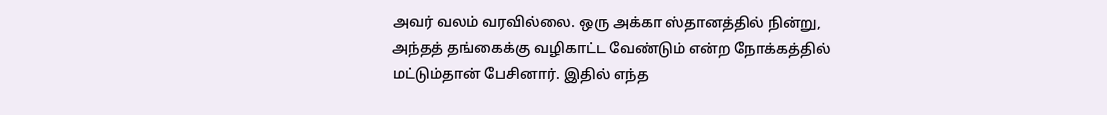அவர் வலம் வரவில்லை. ஒரு அக்கா ஸ்தானத்தில் நின்று, அந்தத் தங்கைக்கு வழிகாட்ட வேண்டும் என்ற நோக்கத்தில் மட்டும்தான் பேசினார். இதில் எந்த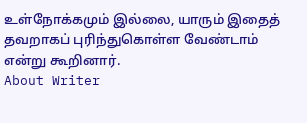உள்நோக்கமும் இல்லை, யாரும் இதைத் தவறாகப் புரிந்துகொள்ள வேண்டாம் என்று கூறினார்.
About Writer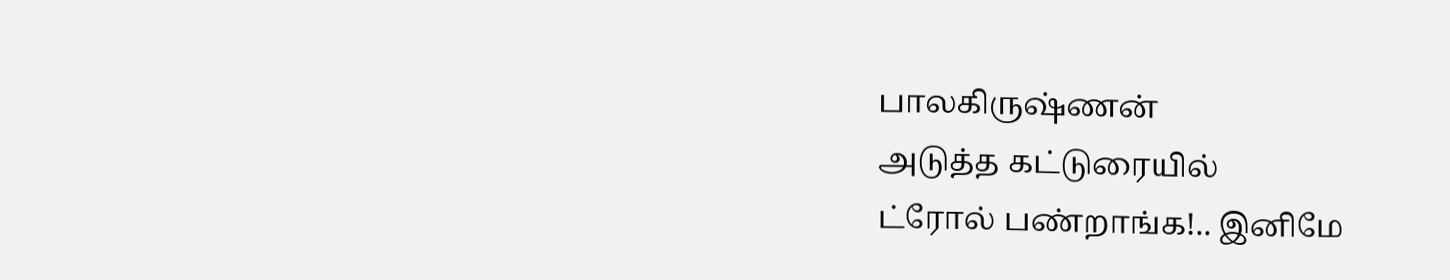பாலகிருஷ்ணன்
அடுத்த கட்டுரையில்
ட்ரோல் பண்றாங்க!.. இனிமே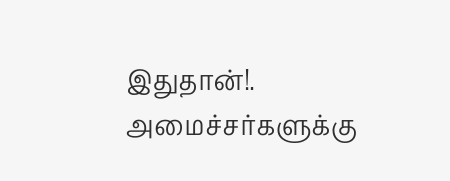இதுதான்!. அமைச்சர்களுக்கு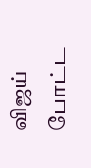விஜய் போட்ட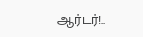ஆர்டர்!..